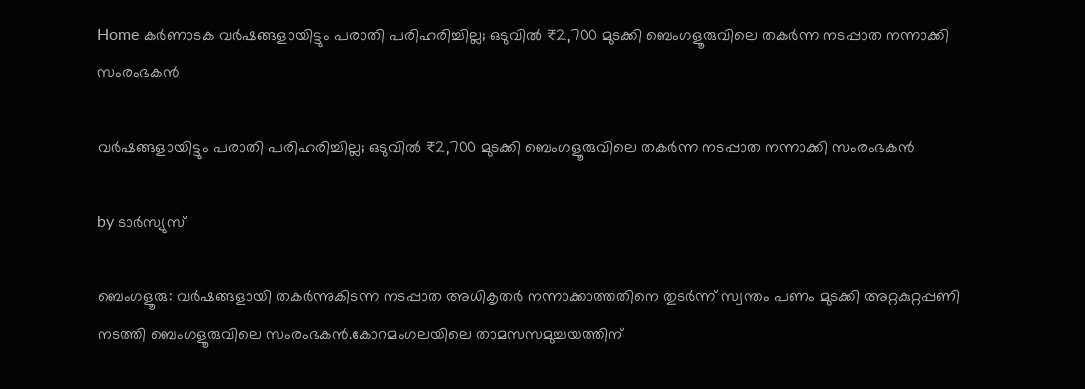Home കർണാടക വര്‍ഷങ്ങളായിട്ടും പരാതി പരിഹരിച്ചില്ല; ഒടുവില്‍ ₹2,700 മുടക്കി ബെംഗളൂരുവിലെ തകര്‍ന്ന നടപ്പാത നന്നാക്കി സംരംഭകൻ

വര്‍ഷങ്ങളായിട്ടും പരാതി പരിഹരിച്ചില്ല; ഒടുവില്‍ ₹2,700 മുടക്കി ബെംഗളൂരുവിലെ തകര്‍ന്ന നടപ്പാത നന്നാക്കി സംരംഭകൻ

by ടാർസ്യുസ്

ബെംഗളൂരു: വർഷങ്ങളായി തകർന്നുകിടന്ന നടപ്പാത അധികൃതർ നന്നാക്കാത്തതിനെ തുടർന്ന് സ്വന്തം പണം മുടക്കി അറ്റകുറ്റപ്പണി നടത്തി ബെംഗളൂരുവിലെ സംരംഭകൻ.കോറമംഗലയിലെ താമസസമുച്ചയത്തിന്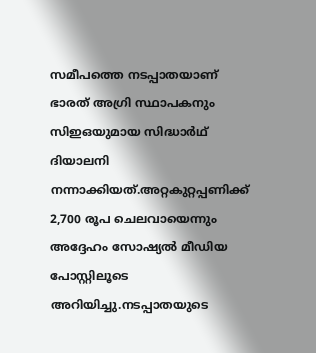സമീപത്തെ നടപ്പാതയാണ് ഭാരത് അഗ്രി സ്ഥാപകനും സിഇഒയുമായ സിദ്ധാർഥ് ദിയാലനി നന്നാക്കിയത്.അറ്റകുറ്റപ്പണിക്ക് 2,700 രൂപ ചെലവായെന്നും അദ്ദേഹം സോഷ്യല്‍ മീഡിയ പോസ്റ്റിലൂടെ അറിയിച്ചു.നടപ്പാതയുടെ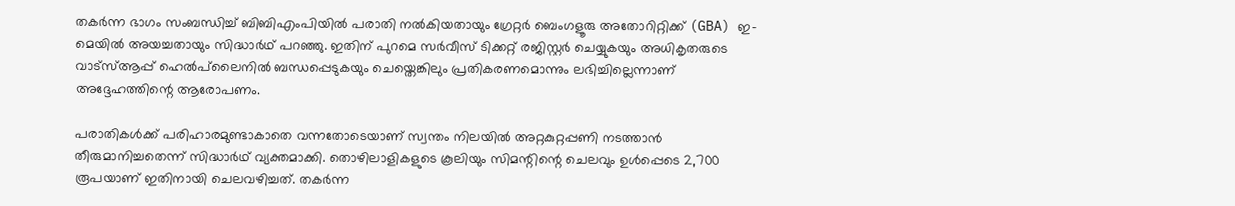തകർന്ന ഭാഗം സംബന്ധിച്ച്‌ ബിബിഎംപിയില്‍ പരാതി നല്‍കിയതായും ഗ്രേറ്റർ ബെംഗളൂരു അതോറിറ്റിക്ക് (GBA) ഇ-മെയില്‍ അയച്ചതായും സിദ്ധാർഥ് പറഞ്ഞു. ഇതിന് പുറമെ സർവീസ് ടിക്കറ്റ് രജിസ്റ്റർ ചെയ്യുകയും അധികൃതരുടെ വാട്സ്‌ആപ്പ് ഹെല്‍പ്‌ലൈനില്‍ ബന്ധപ്പെടുകയും ചെയ്തെങ്കിലും പ്രതികരണമൊന്നും ലഭിച്ചില്ലെന്നാണ് അദ്ദേഹത്തിന്റെ ആരോപണം.

പരാതികള്‍ക്ക് പരിഹാരമുണ്ടാകാതെ വന്നതോടെയാണ് സ്വന്തം നിലയില്‍ അറ്റകുറ്റപ്പണി നടത്താൻ തീരുമാനിച്ചതെന്ന് സിദ്ധാർഥ് വ്യക്തമാക്കി. തൊഴിലാളികളുടെ കൂലിയും സിമന്റിന്റെ ചെലവും ഉള്‍പ്പെടെ 2,700 രൂപയാണ് ഇതിനായി ചെലവഴിച്ചത്. തകർന്ന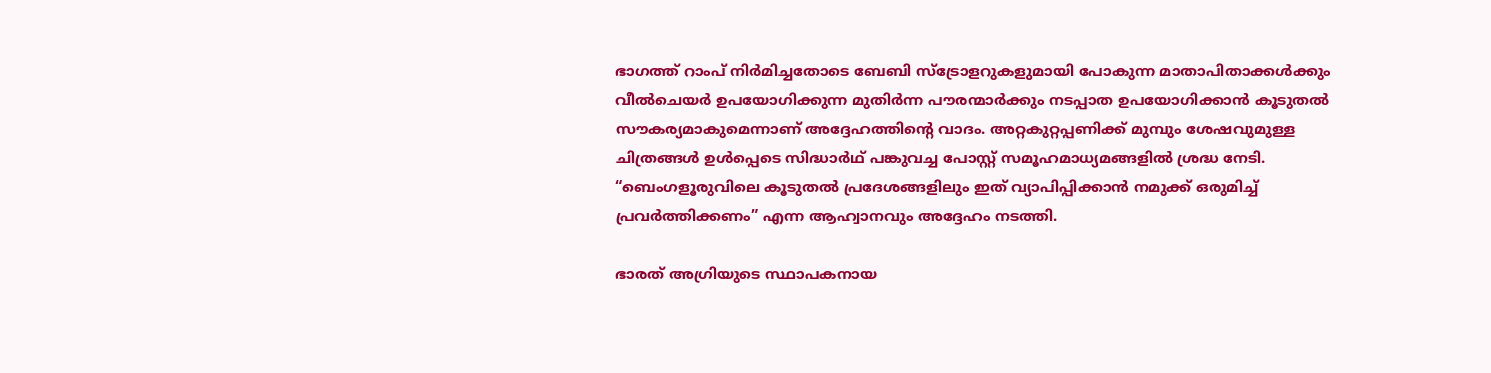ഭാഗത്ത് റാംപ് നിർമിച്ചതോടെ ബേബി സ്ട്രോളറുകളുമായി പോകുന്ന മാതാപിതാക്കള്‍ക്കും വീല്‍ചെയർ ഉപയോഗിക്കുന്ന മുതിർന്ന പൗരന്മാർക്കും നടപ്പാത ഉപയോഗിക്കാൻ കൂടുതല്‍ സൗകര്യമാകുമെന്നാണ് അദ്ദേഹത്തിന്റെ വാദം. അറ്റകുറ്റപ്പണിക്ക് മുമ്പും ശേഷവുമുള്ള ചിത്രങ്ങള്‍ ഉള്‍പ്പെടെ സിദ്ധാർഥ് പങ്കുവച്ച പോസ്റ്റ് സമൂഹമാധ്യമങ്ങളില്‍ ശ്രദ്ധ നേടി. “ബെംഗളൂരുവിലെ കൂടുതല്‍ പ്രദേശങ്ങളിലും ഇത് വ്യാപിപ്പിക്കാൻ നമുക്ക് ഒരുമിച്ച്‌ പ്രവർത്തിക്കണം” എന്ന ആഹ്വാനവും അദ്ദേഹം നടത്തി.

ഭാരത് അഗ്രിയുടെ സ്ഥാപകനായ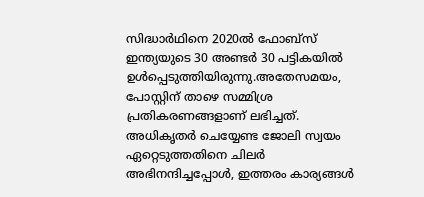സിദ്ധാർഥിനെ 2020ല്‍ ഫോബ്സ് ഇന്ത്യയുടെ 30 അണ്ടർ 30 പട്ടികയില്‍ ഉള്‍പ്പെടുത്തിയിരുന്നു.അതേസമയം, പോസ്റ്റിന് താഴെ സമ്മിശ്ര പ്രതികരണങ്ങളാണ് ലഭിച്ചത്. അധികൃതർ ചെയ്യേണ്ട ജോലി സ്വയം ഏറ്റെടുത്തതിനെ ചിലർ അഭിനന്ദിച്ചപ്പോള്‍, ഇത്തരം കാര്യങ്ങള്‍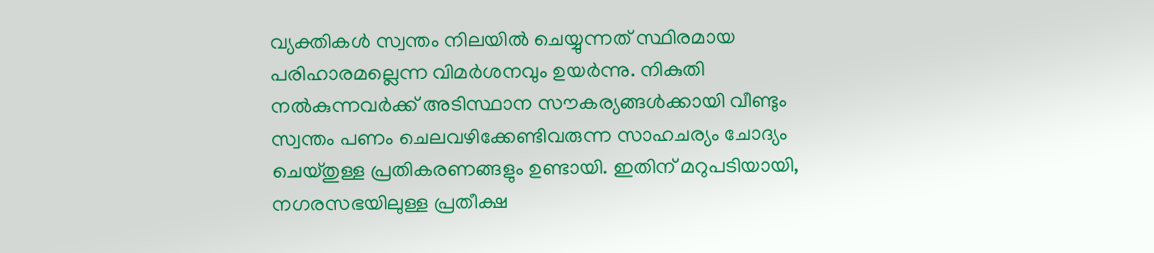വ്യക്തികള്‍ സ്വന്തം നിലയില്‍ ചെയ്യുന്നത് സ്ഥിരമായ പരിഹാരമല്ലെന്ന വിമർശനവും ഉയർന്നു. നികുതി നല്‍കുന്നവർക്ക് അടിസ്ഥാന സൗകര്യങ്ങള്‍ക്കായി വീണ്ടും സ്വന്തം പണം ചെലവഴിക്കേണ്ടിവരുന്ന സാഹചര്യം ചോദ്യം ചെയ്തുള്ള പ്രതികരണങ്ങളും ഉണ്ടായി. ഇതിന് മറുപടിയായി, നഗരസഭയിലുള്ള പ്രതീക്ഷ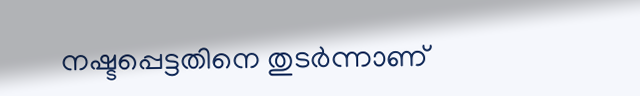നഷ്ടപ്പെട്ടതിനെ തുടർന്നാണ്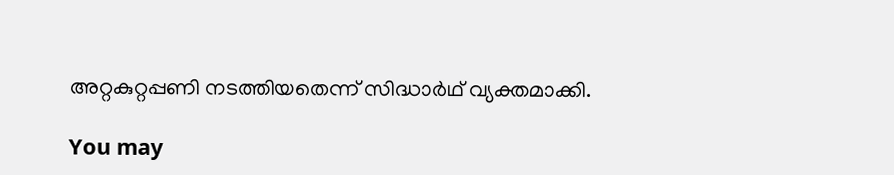അറ്റകുറ്റപ്പണി നടത്തിയതെന്ന് സിദ്ധാർഥ് വ്യക്തമാക്കി.

You may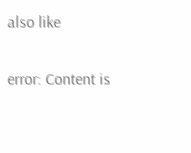also like

error: Content is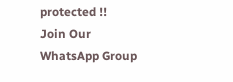protected !!
Join Our WhatsApp Group